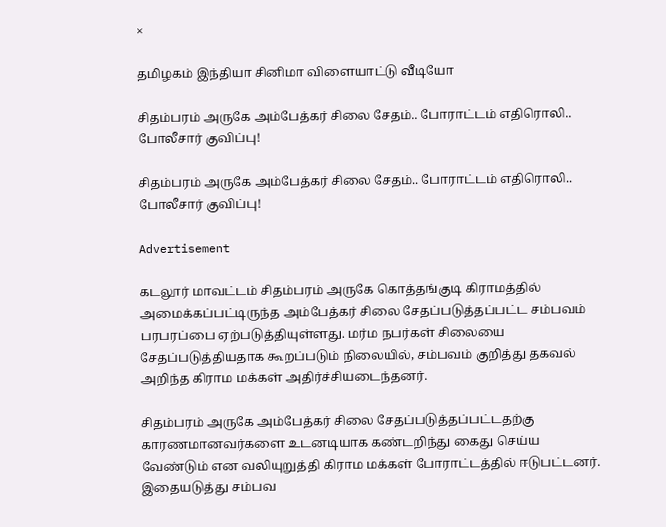×

தமிழகம் இந்தியா சினிமா விளையாட்டு வீடியோ

சிதம்பரம் அருகே அம்பேத்கர் சிலை சேதம்.. போராட்டம் எதிரொலி.. போலீசார் குவிப்பு!

சிதம்பரம் அருகே அம்பேத்கர் சிலை சேதம்.. போராட்டம் எதிரொலி.. போலீசார் குவிப்பு!

Advertisement

கடலூர் மாவட்டம் சிதம்பரம் அருகே கொத்தங்குடி கிராமத்தில் அமைக்கப்பட்டிருந்த அம்பேத்கர் சிலை சேதப்படுத்தப்பட்ட சம்பவம் பரபரப்பை ஏற்படுத்தியுள்ளது. மர்ம நபர்கள் சிலையை சேதப்படுத்தியதாக கூறப்படும் நிலையில், சம்பவம் குறித்து தகவல் அறிந்த கிராம மக்கள் அதிர்ச்சியடைந்தனர்.

சிதம்பரம் அருகே அம்பேத்கர் சிலை சேதப்படுத்தப்பட்டதற்கு காரணமானவர்களை உடனடியாக கண்டறிந்து கைது செய்ய வேண்டும் என வலியுறுத்தி கிராம மக்கள் போராட்டத்தில் ஈடுபட்டனர். இதையடுத்து சம்பவ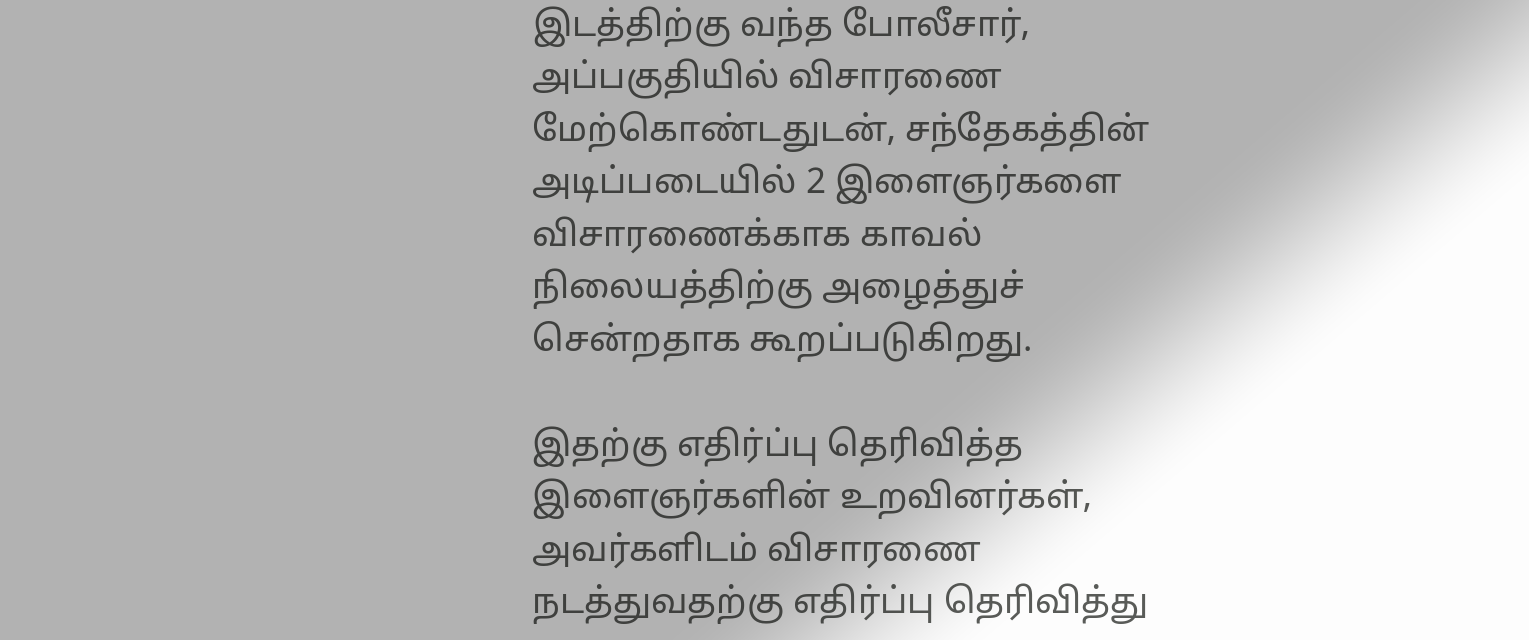இடத்திற்கு வந்த போலீசார், அப்பகுதியில் விசாரணை மேற்கொண்டதுடன், சந்தேகத்தின் அடிப்படையில் 2 இளைஞர்களை விசாரணைக்காக காவல் நிலையத்திற்கு அழைத்துச் சென்றதாக கூறப்படுகிறது.

இதற்கு எதிர்ப்பு தெரிவித்த இளைஞர்களின் உறவினர்கள், அவர்களிடம் விசாரணை நடத்துவதற்கு எதிர்ப்பு தெரிவித்து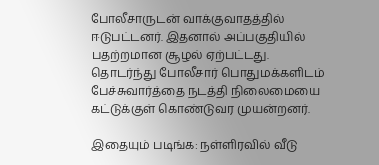போலீசாருடன் வாக்குவாதத்தில் ஈடுபட்டனர். இதனால் அப்பகுதியில் பதற்றமான சூழல் ஏற்பட்டது. தொடர்ந்து போலீசார் பொதுமக்களிடம் பேச்சுவார்த்தை நடத்தி நிலைமையை கட்டுக்குள் கொண்டுவர முயன்றனர்.

இதையும் படிங்க: நள்ளிரவில் வீடு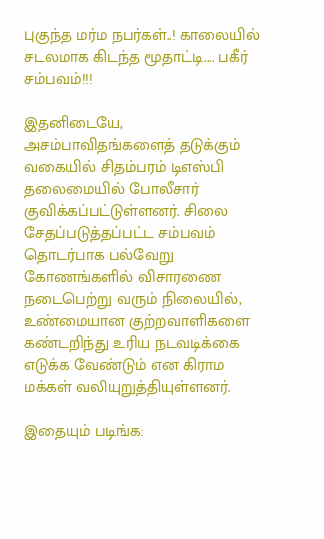புகுந்த மர்ம நபர்கள்..! காலையில் சடலமாக கிடந்த மூதாட்டி.... பகீர் சம்பவம்!!!

இதனிடையே, அசம்பாவிதங்களைத் தடுக்கும் வகையில் சிதம்பரம் டிஎஸ்பி தலைமையில் போலீசார் குவிக்கப்பட்டுள்ளனர். சிலை சேதப்படுத்தப்பட்ட சம்பவம் தொடர்பாக பல்வேறு கோணங்களில் விசாரணை நடைபெற்று வரும் நிலையில், உண்மையான குற்றவாளிகளை கண்டறிந்து உரிய நடவடிக்கை எடுக்க வேண்டும் என கிராம மக்கள் வலியுறுத்தியுள்ளனர்.

இதையும் படிங்க: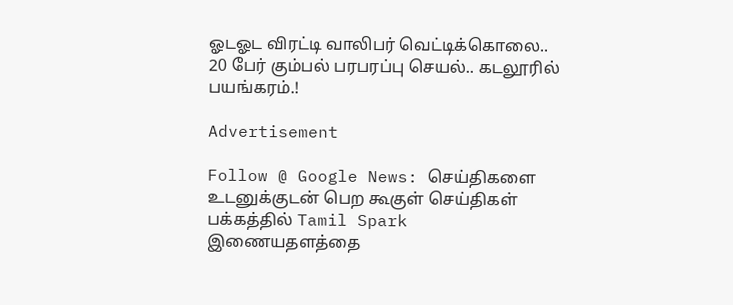ஓடஓட விரட்டி வாலிபர் வெட்டிக்கொலை.. 20 பேர் கும்பல் பரபரப்பு செயல்.. கடலூரில் பயங்கரம்.!

Advertisement

Follow @ Google News: செய்திகளை உடனுக்குடன் பெற கூகுள் செய்திகள் பக்கத்தில் Tamil Spark இணையதளத்தை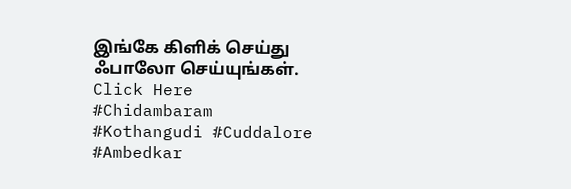இங்கே கிளிக் செய்து ஃபாலோ செய்யுங்கள். Click Here
#Chidambaram #Kothangudi #Cuddalore #Ambedkar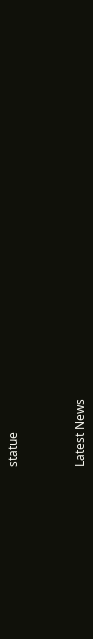statue



Latest News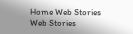Home Web Stories Web Stories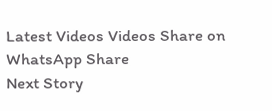Latest Videos Videos Share on WhatsApp Share
Next Story